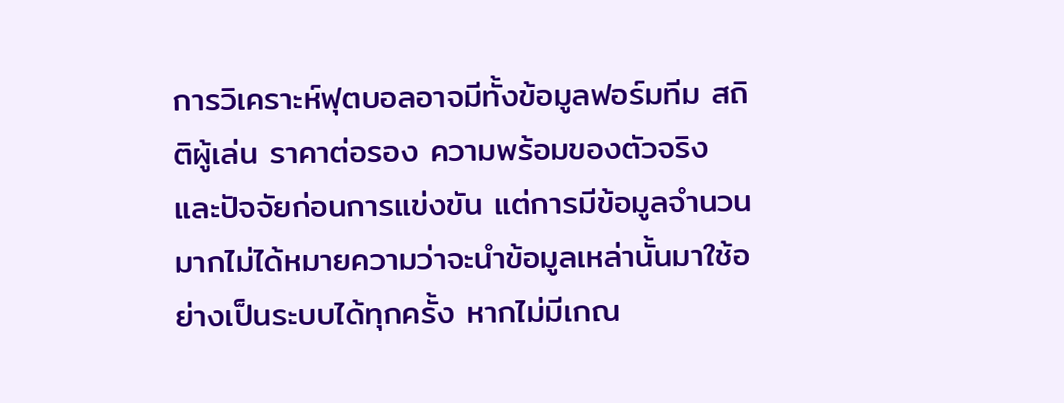การวิเคราะห์ฟุตบอลอาจมีทั้งข้อมูลฟอร์มทีม สถิติผู้เล่น ราคาต่อรอง ความพร้อมของตัวจริง และปัจจัยก่อนการแข่งขัน แต่การมีข้อมูลจำนวนมากไม่ได้หมายความว่าจะนำข้อมูลเหล่านั้นมาใช้อย่างเป็นระบบได้ทุกครั้ง หากไม่มีเกณ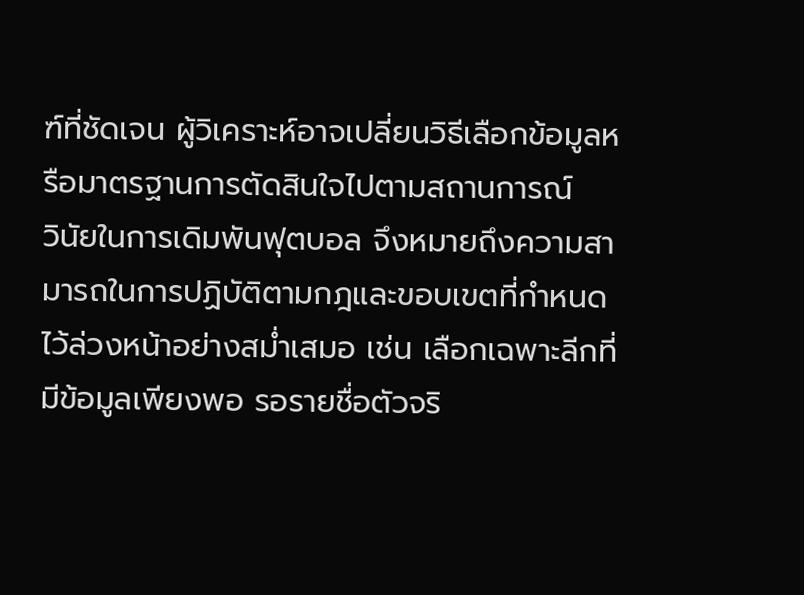ฑ์ที่ชัดเจน ผู้วิเคราะห์อาจเปลี่ยนวิธีเลือกข้อมูลหรือมาตรฐานการตัดสินใจไปตามสถานการณ์
วินัยในการเดิมพันฟุตบอล จึงหมายถึงความสามารถในการปฏิบัติตามกฎและขอบเขตที่กำหนดไว้ล่วงหน้าอย่างสม่ำเสมอ เช่น เลือกเฉพาะลีกที่มีข้อมูลเพียงพอ รอรายชื่อตัวจริ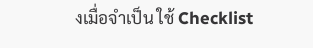งเมื่อจำเป็น ใช้ Checklist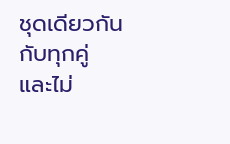ชุดเดียวกันกับทุกคู่ และไม่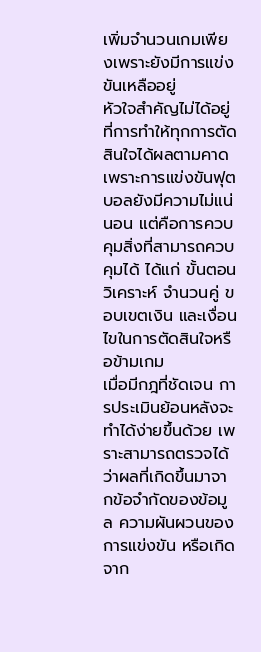เพิ่มจำนวนเกมเพียงเพราะยังมีการแข่งขันเหลืออยู่
หัวใจสำคัญไม่ได้อยู่ที่การทำให้ทุกการตัดสินใจได้ผลตามคาด เพราะการแข่งขันฟุตบอลยังมีความไม่แน่นอน แต่คือการควบคุมสิ่งที่สามารถควบคุมได้ ได้แก่ ขั้นตอนวิเคราะห์ จำนวนคู่ ขอบเขตเงิน และเงื่อนไขในการตัดสินใจหรือข้ามเกม
เมื่อมีกฎที่ชัดเจน การประเมินย้อนหลังจะทำได้ง่ายขึ้นด้วย เพราะสามารถตรวจได้ว่าผลที่เกิดขึ้นมาจากข้อจำกัดของข้อมูล ความผันผวนของการแข่งขัน หรือเกิดจาก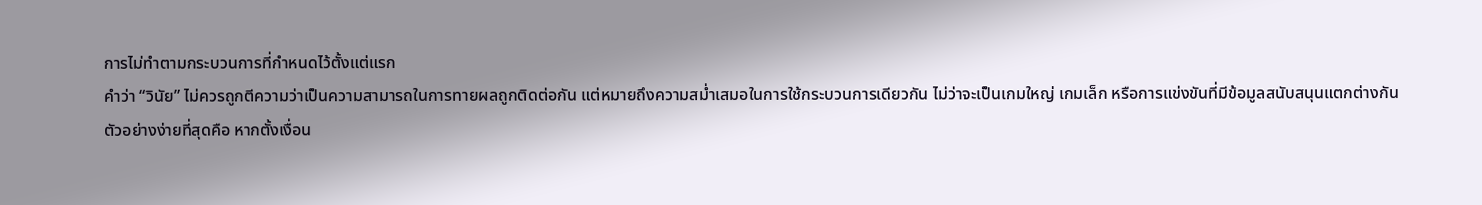การไม่ทำตามกระบวนการที่กำหนดไว้ตั้งแต่แรก
คำว่า “วินัย” ไม่ควรถูกตีความว่าเป็นความสามารถในการทายผลถูกติดต่อกัน แต่หมายถึงความสม่ำเสมอในการใช้กระบวนการเดียวกัน ไม่ว่าจะเป็นเกมใหญ่ เกมเล็ก หรือการแข่งขันที่มีข้อมูลสนับสนุนแตกต่างกัน
ตัวอย่างง่ายที่สุดคือ หากตั้งเงื่อน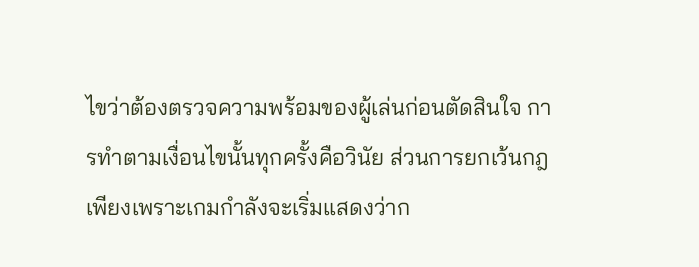ไขว่าต้องตรวจความพร้อมของผู้เล่นก่อนตัดสินใจ การทำตามเงื่อนไขนั้นทุกครั้งคือวินัย ส่วนการยกเว้นกฎเพียงเพราะเกมกำลังจะเริ่มแสดงว่าก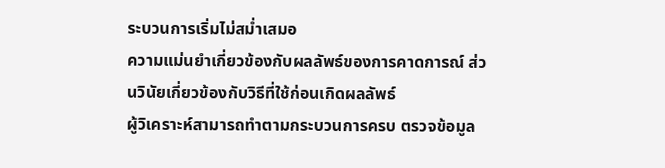ระบวนการเริ่มไม่สม่ำเสมอ
ความแม่นยำเกี่ยวข้องกับผลลัพธ์ของการคาดการณ์ ส่วนวินัยเกี่ยวข้องกับวิธีที่ใช้ก่อนเกิดผลลัพธ์
ผู้วิเคราะห์สามารถทำตามกระบวนการครบ ตรวจข้อมูล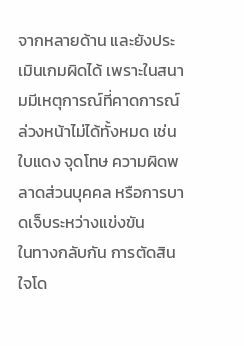จากหลายด้าน และยังประเมินเกมผิดได้ เพราะในสนามมีเหตุการณ์ที่คาดการณ์ล่วงหน้าไม่ได้ทั้งหมด เช่น ใบแดง จุดโทษ ความผิดพลาดส่วนบุคคล หรือการบาดเจ็บระหว่างแข่งขัน
ในทางกลับกัน การตัดสินใจโด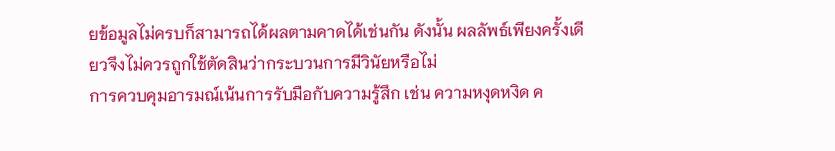ยข้อมูลไม่ครบก็สามารถได้ผลตามคาดได้เช่นกัน ดังนั้น ผลลัพธ์เพียงครั้งเดียวจึงไม่ควรถูกใช้ตัดสินว่ากระบวนการมีวินัยหรือไม่
การควบคุมอารมณ์เน้นการรับมือกับความรู้สึก เช่น ความหงุดหงิด ค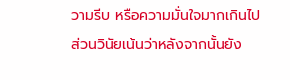วามรีบ หรือความมั่นใจมากเกินไป ส่วนวินัยเน้นว่าหลังจากนั้นยัง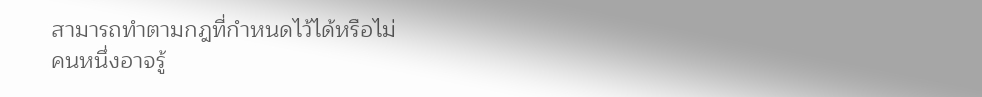สามารถทำตามกฎที่กำหนดไว้ได้หรือไม่
คนหนึ่งอาจรู้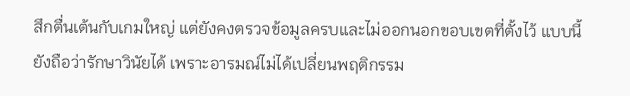สึกตื่นเต้นกับเกมใหญ่ แต่ยังคงตรวจข้อมูลครบและไม่ออกนอกขอบเขตที่ตั้งไว้ แบบนี้ยังถือว่ารักษาวินัยได้ เพราะอารมณ์ไม่ได้เปลี่ยนพฤติกรรม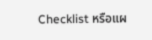Checklist หรือแผ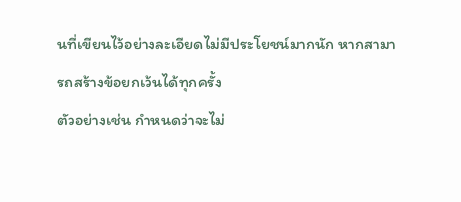นที่เขียนไว้อย่างละเอียดไม่มีประโยชน์มากนัก หากสามารถสร้างข้อยกเว้นได้ทุกครั้ง
ตัวอย่างเช่น กำหนดว่าจะไม่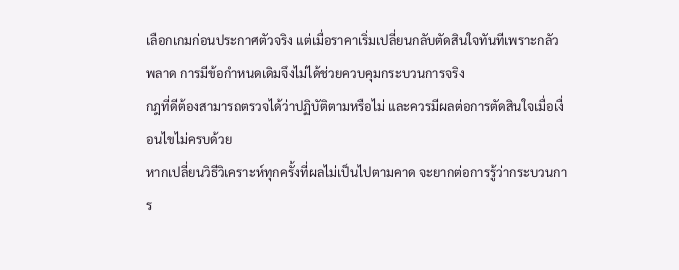เลือกเกมก่อนประกาศตัวจริง แต่เมื่อราคาเริ่มเปลี่ยนกลับตัดสินใจทันทีเพราะกลัวพลาด การมีข้อกำหนดเดิมจึงไม่ได้ช่วยควบคุมกระบวนการจริง
กฎที่ดีต้องสามารถตรวจได้ว่าปฏิบัติตามหรือไม่ และควรมีผลต่อการตัดสินใจเมื่อเงื่อนไขไม่ครบด้วย
หากเปลี่ยนวิธีวิเคราะห์ทุกครั้งที่ผลไม่เป็นไปตามคาด จะยากต่อการรู้ว่ากระบวนการ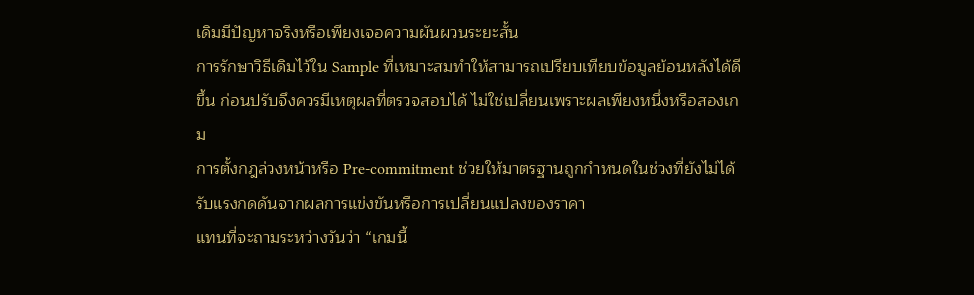เดิมมีปัญหาจริงหรือเพียงเจอความผันผวนระยะสั้น
การรักษาวิธีเดิมไว้ใน Sample ที่เหมาะสมทำให้สามารถเปรียบเทียบข้อมูลย้อนหลังได้ดีขึ้น ก่อนปรับจึงควรมีเหตุผลที่ตรวจสอบได้ ไม่ใช่เปลี่ยนเพราะผลเพียงหนึ่งหรือสองเกม
การตั้งกฎล่วงหน้าหรือ Pre-commitment ช่วยให้มาตรฐานถูกกำหนดในช่วงที่ยังไม่ได้รับแรงกดดันจากผลการแข่งขันหรือการเปลี่ยนแปลงของราคา
แทนที่จะถามระหว่างวันว่า “เกมนี้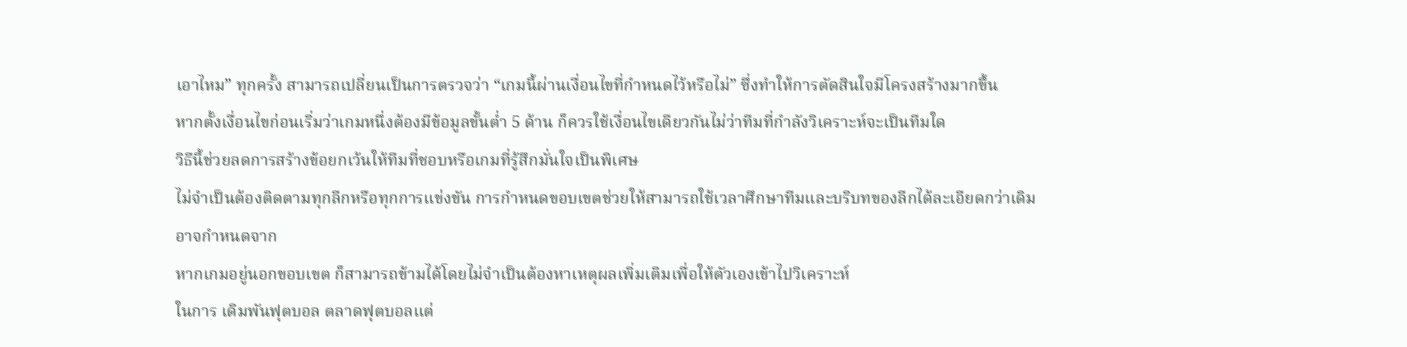เอาไหม” ทุกครั้ง สามารถเปลี่ยนเป็นการตรวจว่า “เกมนี้ผ่านเงื่อนไขที่กำหนดไว้หรือไม่” ซึ่งทำให้การตัดสินใจมีโครงสร้างมากขึ้น
หากตั้งเงื่อนไขก่อนเริ่มว่าเกมหนึ่งต้องมีข้อมูลขั้นต่ำ 5 ด้าน ก็ควรใช้เงื่อนไขเดียวกันไม่ว่าทีมที่กำลังวิเคราะห์จะเป็นทีมใด
วิธีนี้ช่วยลดการสร้างข้อยกเว้นให้ทีมที่ชอบหรือเกมที่รู้สึกมั่นใจเป็นพิเศษ
ไม่จำเป็นต้องติดตามทุกลีกหรือทุกการแข่งขัน การกำหนดขอบเขตช่วยให้สามารถใช้เวลาศึกษาทีมและบริบทของลีกได้ละเอียดกว่าเดิม
อาจกำหนดจาก
หากเกมอยู่นอกขอบเขต ก็สามารถข้ามได้โดยไม่จำเป็นต้องหาเหตุผลเพิ่มเติมเพื่อให้ตัวเองเข้าไปวิเคราะห์
ในการ เดิมพันฟุตบอล ตลาดฟุตบอลแต่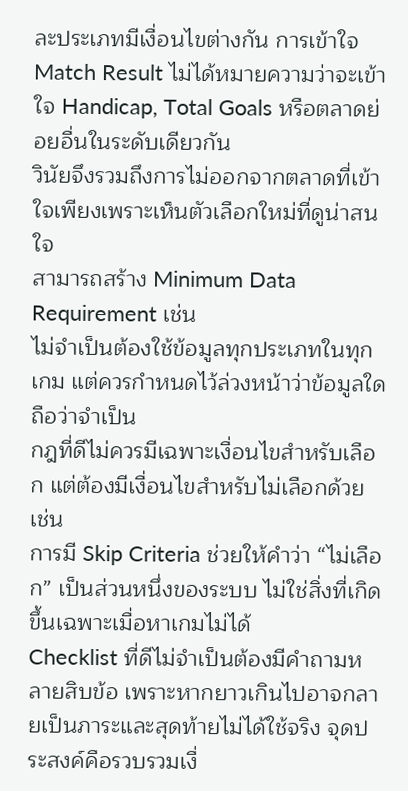ละประเภทมีเงื่อนไขต่างกัน การเข้าใจ Match Result ไม่ได้หมายความว่าจะเข้าใจ Handicap, Total Goals หรือตลาดย่อยอื่นในระดับเดียวกัน
วินัยจึงรวมถึงการไม่ออกจากตลาดที่เข้าใจเพียงเพราะเห็นตัวเลือกใหม่ที่ดูน่าสนใจ
สามารถสร้าง Minimum Data Requirement เช่น
ไม่จำเป็นต้องใช้ข้อมูลทุกประเภทในทุกเกม แต่ควรกำหนดไว้ล่วงหน้าว่าข้อมูลใดถือว่าจำเป็น
กฎที่ดีไม่ควรมีเฉพาะเงื่อนไขสำหรับเลือก แต่ต้องมีเงื่อนไขสำหรับไม่เลือกด้วย เช่น
การมี Skip Criteria ช่วยให้คำว่า “ไม่เลือก” เป็นส่วนหนึ่งของระบบ ไม่ใช่สิ่งที่เกิดขึ้นเฉพาะเมื่อหาเกมไม่ได้
Checklist ที่ดีไม่จำเป็นต้องมีคำถามหลายสิบข้อ เพราะหากยาวเกินไปอาจกลายเป็นภาระและสุดท้ายไม่ได้ใช้จริง จุดประสงค์คือรวบรวมเงื่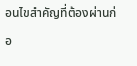อนไขสำคัญที่ต้องผ่านก่อ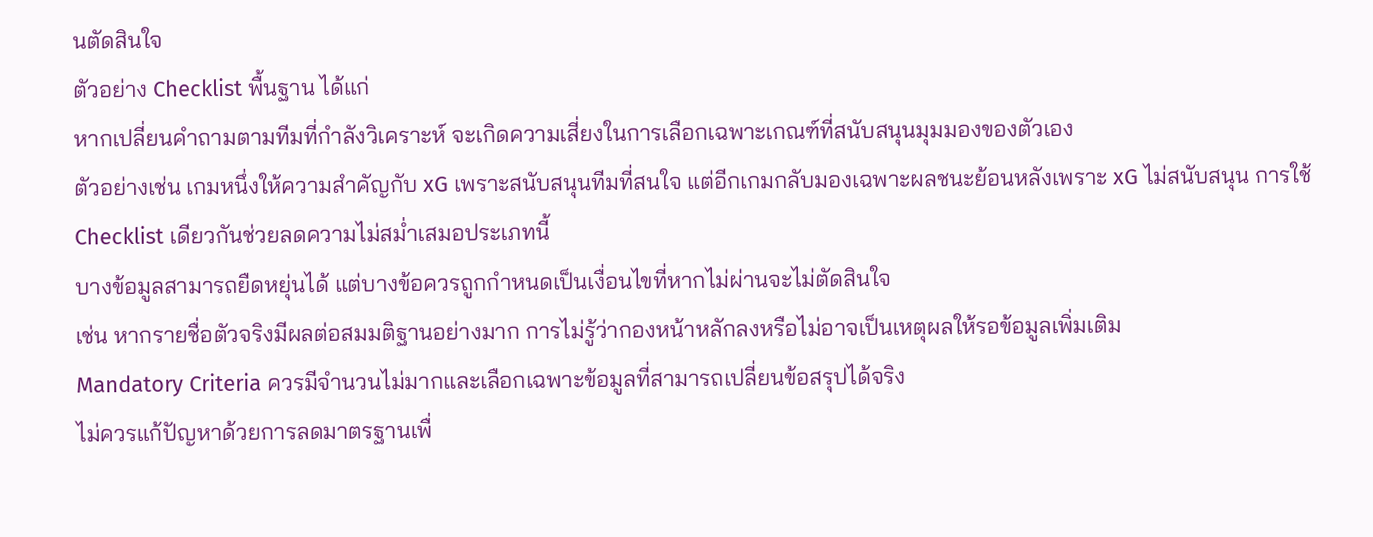นตัดสินใจ
ตัวอย่าง Checklist พื้นฐาน ได้แก่
หากเปลี่ยนคำถามตามทีมที่กำลังวิเคราะห์ จะเกิดความเสี่ยงในการเลือกเฉพาะเกณฑ์ที่สนับสนุนมุมมองของตัวเอง
ตัวอย่างเช่น เกมหนึ่งให้ความสำคัญกับ xG เพราะสนับสนุนทีมที่สนใจ แต่อีกเกมกลับมองเฉพาะผลชนะย้อนหลังเพราะ xG ไม่สนับสนุน การใช้ Checklist เดียวกันช่วยลดความไม่สม่ำเสมอประเภทนี้
บางข้อมูลสามารถยืดหยุ่นได้ แต่บางข้อควรถูกกำหนดเป็นเงื่อนไขที่หากไม่ผ่านจะไม่ตัดสินใจ
เช่น หากรายชื่อตัวจริงมีผลต่อสมมติฐานอย่างมาก การไม่รู้ว่ากองหน้าหลักลงหรือไม่อาจเป็นเหตุผลให้รอข้อมูลเพิ่มเติม
Mandatory Criteria ควรมีจำนวนไม่มากและเลือกเฉพาะข้อมูลที่สามารถเปลี่ยนข้อสรุปได้จริง
ไม่ควรแก้ปัญหาด้วยการลดมาตรฐานเพื่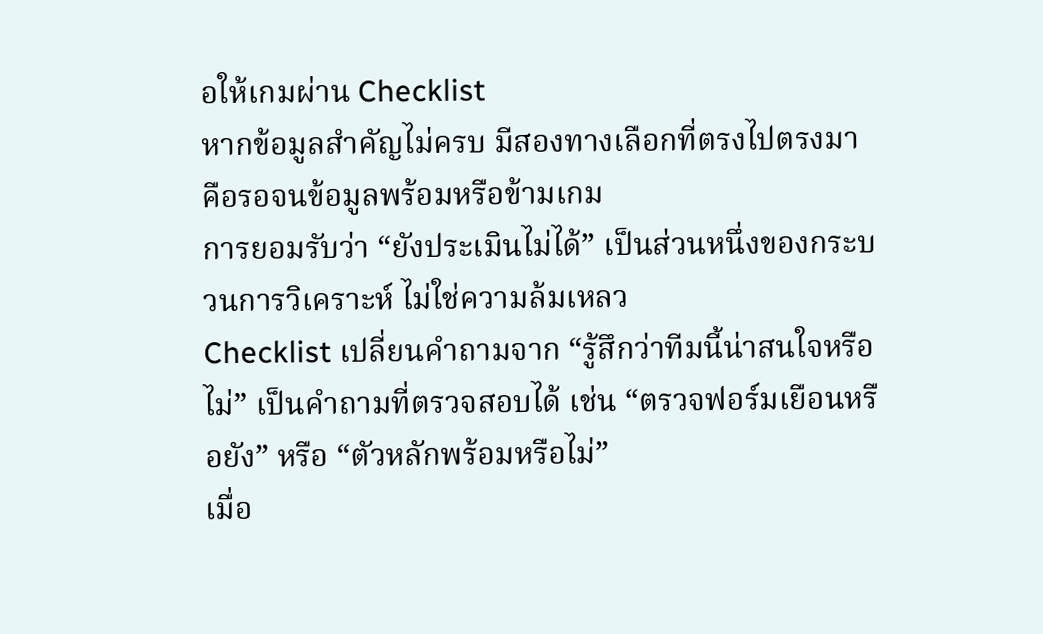อให้เกมผ่าน Checklist
หากข้อมูลสำคัญไม่ครบ มีสองทางเลือกที่ตรงไปตรงมา คือรอจนข้อมูลพร้อมหรือข้ามเกม
การยอมรับว่า “ยังประเมินไม่ได้” เป็นส่วนหนึ่งของกระบวนการวิเคราะห์ ไม่ใช่ความล้มเหลว
Checklist เปลี่ยนคำถามจาก “รู้สึกว่าทีมนี้น่าสนใจหรือไม่” เป็นคำถามที่ตรวจสอบได้ เช่น “ตรวจฟอร์มเยือนหรือยัง” หรือ “ตัวหลักพร้อมหรือไม่”
เมื่อ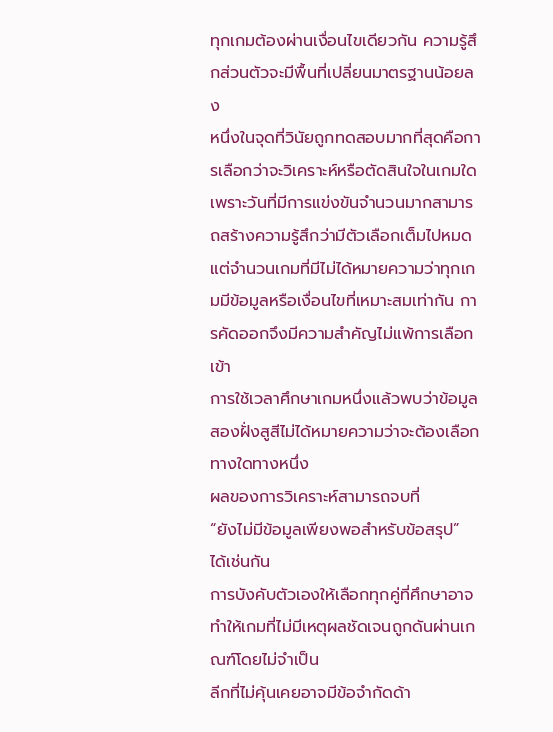ทุกเกมต้องผ่านเงื่อนไขเดียวกัน ความรู้สึกส่วนตัวจะมีพื้นที่เปลี่ยนมาตรฐานน้อยลง
หนึ่งในจุดที่วินัยถูกทดสอบมากที่สุดคือการเลือกว่าจะวิเคราะห์หรือตัดสินใจในเกมใด เพราะวันที่มีการแข่งขันจำนวนมากสามารถสร้างความรู้สึกว่ามีตัวเลือกเต็มไปหมด
แต่จำนวนเกมที่มีไม่ได้หมายความว่าทุกเกมมีข้อมูลหรือเงื่อนไขที่เหมาะสมเท่ากัน การคัดออกจึงมีความสำคัญไม่แพ้การเลือกเข้า
การใช้เวลาศึกษาเกมหนึ่งแล้วพบว่าข้อมูลสองฝั่งสูสีไม่ได้หมายความว่าจะต้องเลือกทางใดทางหนึ่ง
ผลของการวิเคราะห์สามารถจบที่
“ยังไม่มีข้อมูลเพียงพอสำหรับข้อสรุป”
ได้เช่นกัน
การบังคับตัวเองให้เลือกทุกคู่ที่ศึกษาอาจทำให้เกมที่ไม่มีเหตุผลชัดเจนถูกดันผ่านเกณฑ์โดยไม่จำเป็น
ลีกที่ไม่คุ้นเคยอาจมีข้อจำกัดด้า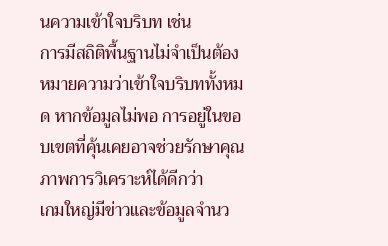นความเข้าใจบริบท เช่น
การมีสถิติพื้นฐานไม่จำเป็นต้องหมายความว่าเข้าใจบริบททั้งหมด หากข้อมูลไม่พอ การอยู่ในขอบเขตที่คุ้นเคยอาจช่วยรักษาคุณภาพการวิเคราะห์ได้ดีกว่า
เกมใหญ่มีข่าวและข้อมูลจำนว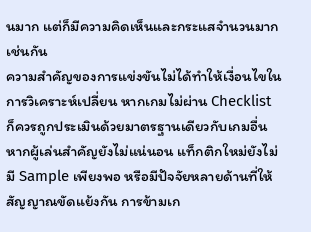นมาก แต่ก็มีความคิดเห็นและกระแสจำนวนมากเช่นกัน
ความสำคัญของการแข่งขันไม่ได้ทำให้เงื่อนไขในการวิเคราะห์เปลี่ยน หากเกมไม่ผ่าน Checklist ก็ควรถูกประเมินด้วยมาตรฐานเดียวกับเกมอื่น
หากผู้เล่นสำคัญยังไม่แน่นอน แท็กติกใหม่ยังไม่มี Sample เพียงพอ หรือมีปัจจัยหลายด้านที่ให้สัญญาณขัดแย้งกัน การข้ามเก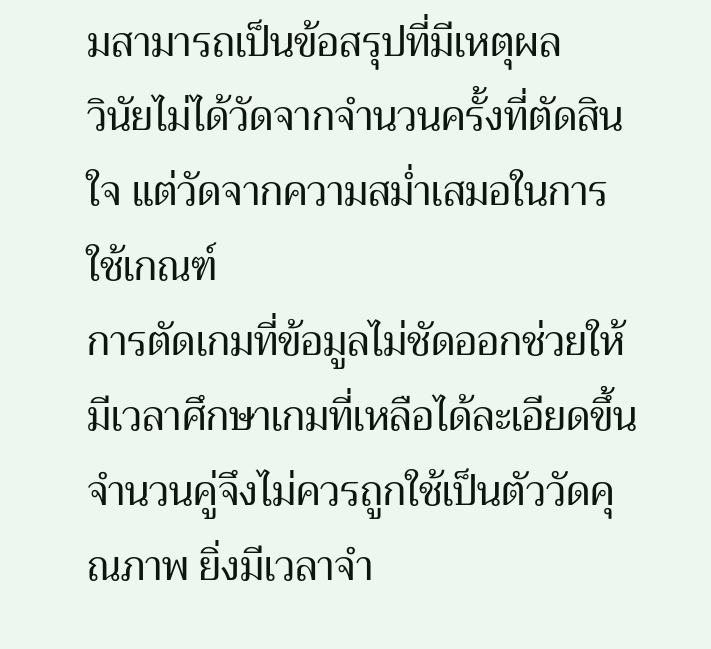มสามารถเป็นข้อสรุปที่มีเหตุผล
วินัยไม่ได้วัดจากจำนวนครั้งที่ตัดสินใจ แต่วัดจากความสม่ำเสมอในการใช้เกณฑ์
การตัดเกมที่ข้อมูลไม่ชัดออกช่วยให้มีเวลาศึกษาเกมที่เหลือได้ละเอียดขึ้น
จำนวนคู่จึงไม่ควรถูกใช้เป็นตัววัดคุณภาพ ยิ่งมีเวลาจำ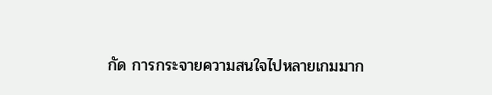กัด การกระจายความสนใจไปหลายเกมมาก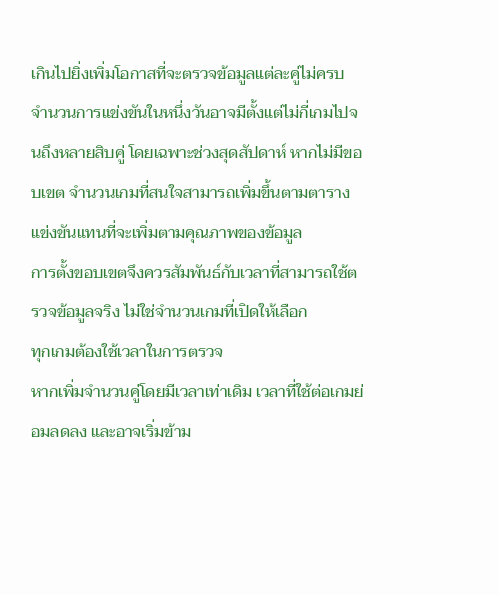เกินไปยิ่งเพิ่มโอกาสที่จะตรวจข้อมูลแต่ละคู่ไม่ครบ
จำนวนการแข่งขันในหนึ่งวันอาจมีตั้งแต่ไม่กี่เกมไปจนถึงหลายสิบคู่ โดยเฉพาะช่วงสุดสัปดาห์ หากไม่มีขอบเขต จำนวนเกมที่สนใจสามารถเพิ่มขึ้นตามตารางแข่งขันแทนที่จะเพิ่มตามคุณภาพของข้อมูล
การตั้งขอบเขตจึงควรสัมพันธ์กับเวลาที่สามารถใช้ตรวจข้อมูลจริง ไม่ใช่จำนวนเกมที่เปิดให้เลือก
ทุกเกมต้องใช้เวลาในการตรวจ
หากเพิ่มจำนวนคู่โดยมีเวลาเท่าเดิม เวลาที่ใช้ต่อเกมย่อมลดลง และอาจเริ่มข้าม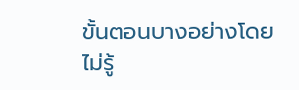ขั้นตอนบางอย่างโดยไม่รู้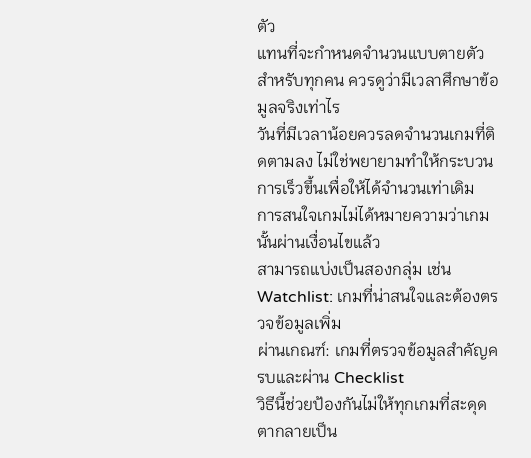ตัว
แทนที่จะกำหนดจำนวนแบบตายตัวสำหรับทุกคน ควรดูว่ามีเวลาศึกษาข้อมูลจริงเท่าไร
วันที่มีเวลาน้อยควรลดจำนวนเกมที่ติดตามลง ไม่ใช่พยายามทำให้กระบวนการเร็วขึ้นเพื่อให้ได้จำนวนเท่าเดิม
การสนใจเกมไม่ได้หมายความว่าเกมนั้นผ่านเงื่อนไขแล้ว
สามารถแบ่งเป็นสองกลุ่ม เช่น
Watchlist: เกมที่น่าสนใจและต้องตรวจข้อมูลเพิ่ม
ผ่านเกณฑ์: เกมที่ตรวจข้อมูลสำคัญครบและผ่าน Checklist
วิธีนี้ช่วยป้องกันไม่ให้ทุกเกมที่สะดุดตากลายเป็น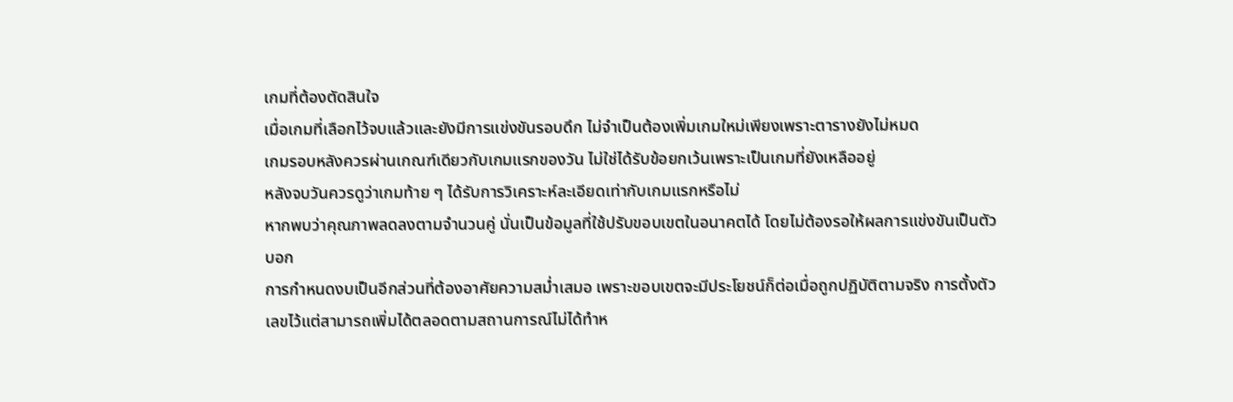เกมที่ต้องตัดสินใจ
เมื่อเกมที่เลือกไว้จบแล้วและยังมีการแข่งขันรอบดึก ไม่จำเป็นต้องเพิ่มเกมใหม่เพียงเพราะตารางยังไม่หมด
เกมรอบหลังควรผ่านเกณฑ์เดียวกับเกมแรกของวัน ไม่ใช่ได้รับข้อยกเว้นเพราะเป็นเกมที่ยังเหลืออยู่
หลังจบวันควรดูว่าเกมท้าย ๆ ได้รับการวิเคราะห์ละเอียดเท่ากับเกมแรกหรือไม่
หากพบว่าคุณภาพลดลงตามจำนวนคู่ นั่นเป็นข้อมูลที่ใช้ปรับขอบเขตในอนาคตได้ โดยไม่ต้องรอให้ผลการแข่งขันเป็นตัวบอก
การกำหนดงบเป็นอีกส่วนที่ต้องอาศัยความสม่ำเสมอ เพราะขอบเขตจะมีประโยชน์ก็ต่อเมื่อถูกปฏิบัติตามจริง การตั้งตัวเลขไว้แต่สามารถเพิ่มได้ตลอดตามสถานการณ์ไม่ได้ทำห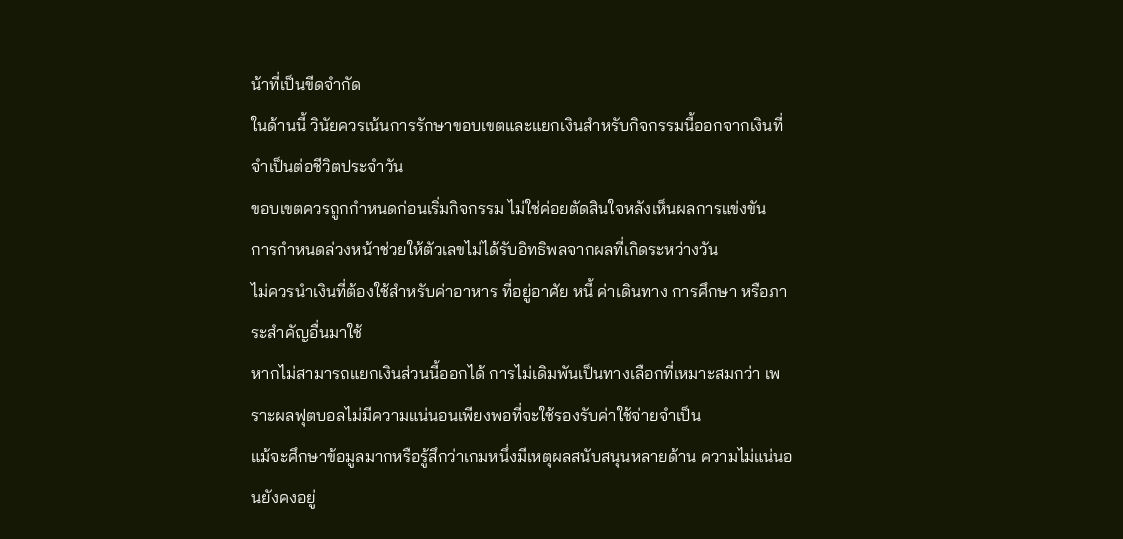น้าที่เป็นขีดจำกัด
ในด้านนี้ วินัยควรเน้นการรักษาขอบเขตและแยกเงินสำหรับกิจกรรมนี้ออกจากเงินที่จำเป็นต่อชีวิตประจำวัน
ขอบเขตควรถูกกำหนดก่อนเริ่มกิจกรรม ไม่ใช่ค่อยตัดสินใจหลังเห็นผลการแข่งขัน
การกำหนดล่วงหน้าช่วยให้ตัวเลขไม่ได้รับอิทธิพลจากผลที่เกิดระหว่างวัน
ไม่ควรนำเงินที่ต้องใช้สำหรับค่าอาหาร ที่อยู่อาศัย หนี้ ค่าเดินทาง การศึกษา หรือภาระสำคัญอื่นมาใช้
หากไม่สามารถแยกเงินส่วนนี้ออกได้ การไม่เดิมพันเป็นทางเลือกที่เหมาะสมกว่า เพราะผลฟุตบอลไม่มีความแน่นอนเพียงพอที่จะใช้รองรับค่าใช้จ่ายจำเป็น
แม้จะศึกษาข้อมูลมากหรือรู้สึกว่าเกมหนึ่งมีเหตุผลสนับสนุนหลายด้าน ความไม่แน่นอนยังคงอยู่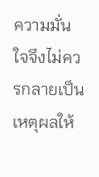ความมั่นใจจึงไม่ควรกลายเป็นเหตุผลให้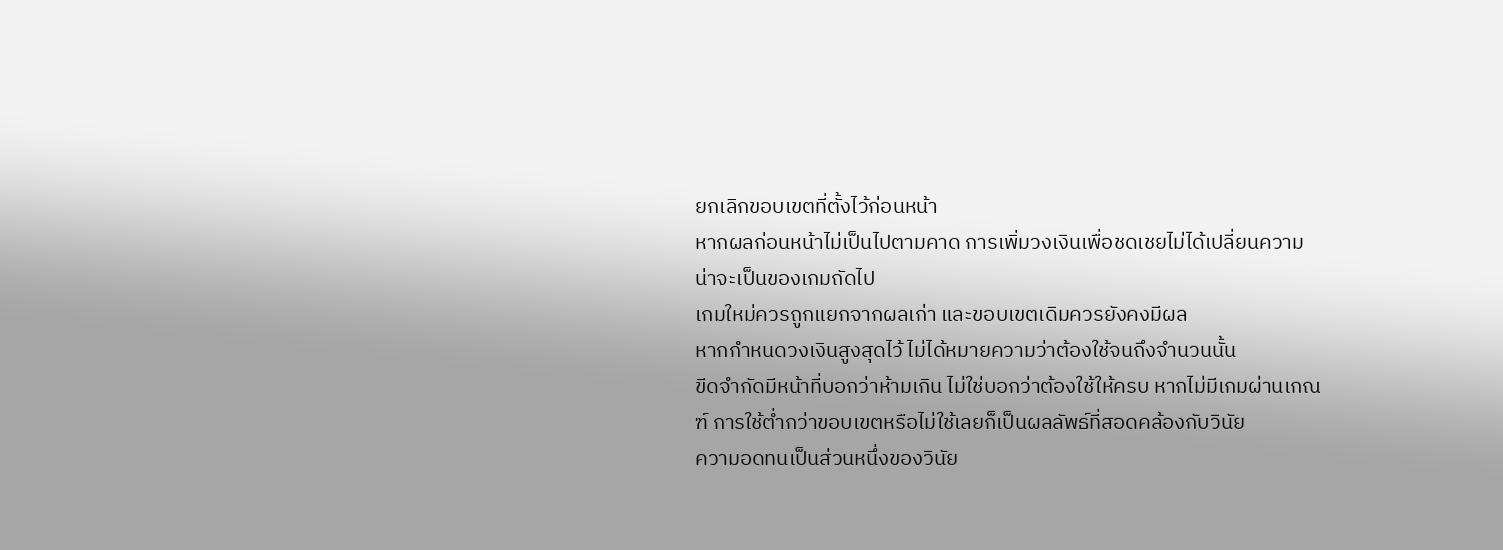ยกเลิกขอบเขตที่ตั้งไว้ก่อนหน้า
หากผลก่อนหน้าไม่เป็นไปตามคาด การเพิ่มวงเงินเพื่อชดเชยไม่ได้เปลี่ยนความน่าจะเป็นของเกมถัดไป
เกมใหม่ควรถูกแยกจากผลเก่า และขอบเขตเดิมควรยังคงมีผล
หากกำหนดวงเงินสูงสุดไว้ ไม่ได้หมายความว่าต้องใช้จนถึงจำนวนนั้น
ขีดจำกัดมีหน้าที่บอกว่าห้ามเกิน ไม่ใช่บอกว่าต้องใช้ให้ครบ หากไม่มีเกมผ่านเกณฑ์ การใช้ต่ำกว่าขอบเขตหรือไม่ใช้เลยก็เป็นผลลัพธ์ที่สอดคล้องกับวินัย
ความอดทนเป็นส่วนหนึ่งของวินัย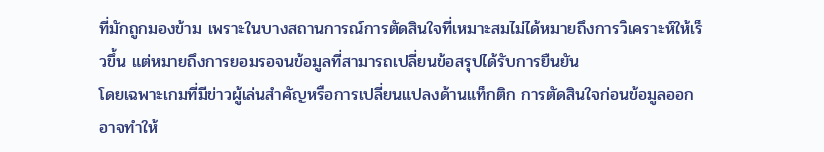ที่มักถูกมองข้าม เพราะในบางสถานการณ์การตัดสินใจที่เหมาะสมไม่ได้หมายถึงการวิเคราะห์ให้เร็วขึ้น แต่หมายถึงการยอมรอจนข้อมูลที่สามารถเปลี่ยนข้อสรุปได้รับการยืนยัน
โดยเฉพาะเกมที่มีข่าวผู้เล่นสำคัญหรือการเปลี่ยนแปลงด้านแท็กติก การตัดสินใจก่อนข้อมูลออกอาจทำให้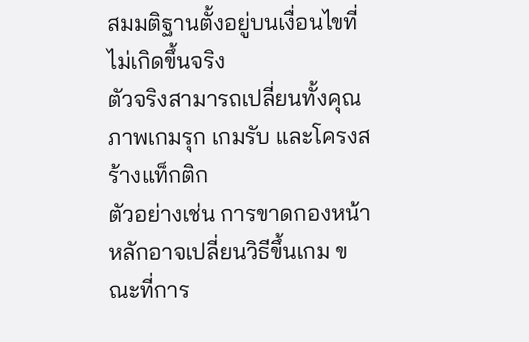สมมติฐานตั้งอยู่บนเงื่อนไขที่ไม่เกิดขึ้นจริง
ตัวจริงสามารถเปลี่ยนทั้งคุณภาพเกมรุก เกมรับ และโครงสร้างแท็กติก
ตัวอย่างเช่น การขาดกองหน้าหลักอาจเปลี่ยนวิธีขึ้นเกม ขณะที่การ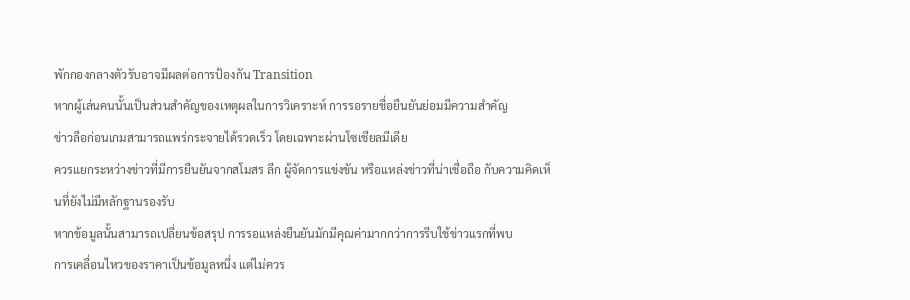พักกองกลางตัวรับอาจมีผลต่อการป้องกัน Transition
หากผู้เล่นคนนั้นเป็นส่วนสำคัญของเหตุผลในการวิเคราะห์ การรอรายชื่อยืนยันย่อมมีความสำคัญ
ข่าวลือก่อนเกมสามารถแพร่กระจายได้รวดเร็ว โดยเฉพาะผ่านโซเชียลมีเดีย
ควรแยกระหว่างข่าวที่มีการยืนยันจากสโมสร ลีก ผู้จัดการแข่งขัน หรือแหล่งข่าวที่น่าเชื่อถือ กับความคิดเห็นที่ยังไม่มีหลักฐานรองรับ
หากข้อมูลนั้นสามารถเปลี่ยนข้อสรุป การรอแหล่งยืนยันมักมีคุณค่ามากกว่าการรีบใช้ข่าวแรกที่พบ
การเคลื่อนไหวของราคาเป็นข้อมูลหนึ่ง แต่ไม่ควร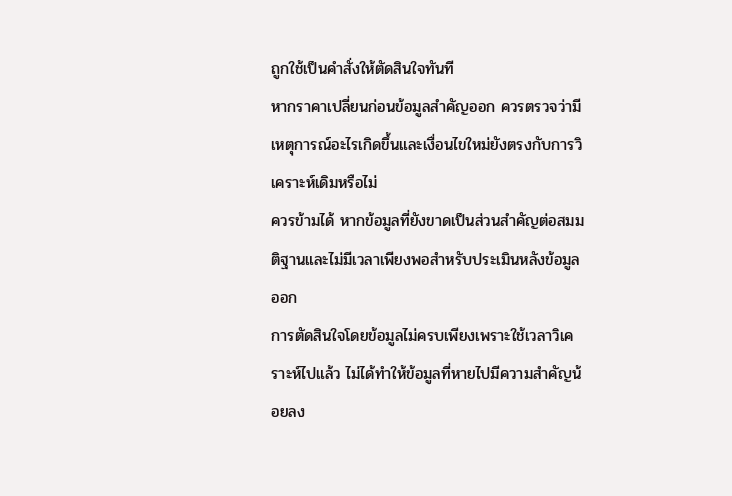ถูกใช้เป็นคำสั่งให้ตัดสินใจทันที
หากราคาเปลี่ยนก่อนข้อมูลสำคัญออก ควรตรวจว่ามีเหตุการณ์อะไรเกิดขึ้นและเงื่อนไขใหม่ยังตรงกับการวิเคราะห์เดิมหรือไม่
ควรข้ามได้ หากข้อมูลที่ยังขาดเป็นส่วนสำคัญต่อสมมติฐานและไม่มีเวลาเพียงพอสำหรับประเมินหลังข้อมูลออก
การตัดสินใจโดยข้อมูลไม่ครบเพียงเพราะใช้เวลาวิเคราะห์ไปแล้ว ไม่ได้ทำให้ข้อมูลที่หายไปมีความสำคัญน้อยลง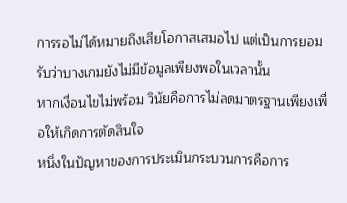การรอไม่ได้หมายถึงเสียโอกาสเสมอไป แต่เป็นการยอมรับว่าบางเกมยังไม่มีข้อมูลเพียงพอในเวลานั้น
หากเงื่อนไขไม่พร้อม วินัยคือการไม่ลดมาตรฐานเพียงเพื่อให้เกิดการตัดสินใจ
หนึ่งในปัญหาของการประเมินกระบวนการคือการ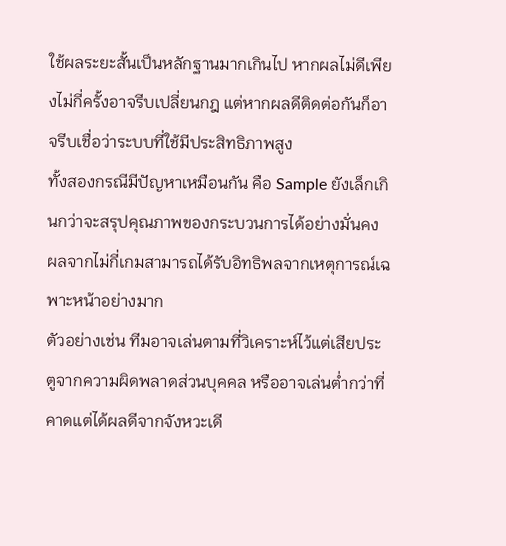ใช้ผลระยะสั้นเป็นหลักฐานมากเกินไป หากผลไม่ดีเพียงไม่กี่ครั้งอาจรีบเปลี่ยนกฎ แต่หากผลดีติดต่อกันก็อาจรีบเชื่อว่าระบบที่ใช้มีประสิทธิภาพสูง
ทั้งสองกรณีมีปัญหาเหมือนกัน คือ Sample ยังเล็กเกินกว่าจะสรุปคุณภาพของกระบวนการได้อย่างมั่นคง
ผลจากไม่กี่เกมสามารถได้รับอิทธิพลจากเหตุการณ์เฉพาะหน้าอย่างมาก
ตัวอย่างเช่น ทีมอาจเล่นตามที่วิเคราะห์ไว้แต่เสียประตูจากความผิดพลาดส่วนบุคคล หรืออาจเล่นต่ำกว่าที่คาดแต่ได้ผลดีจากจังหวะเดี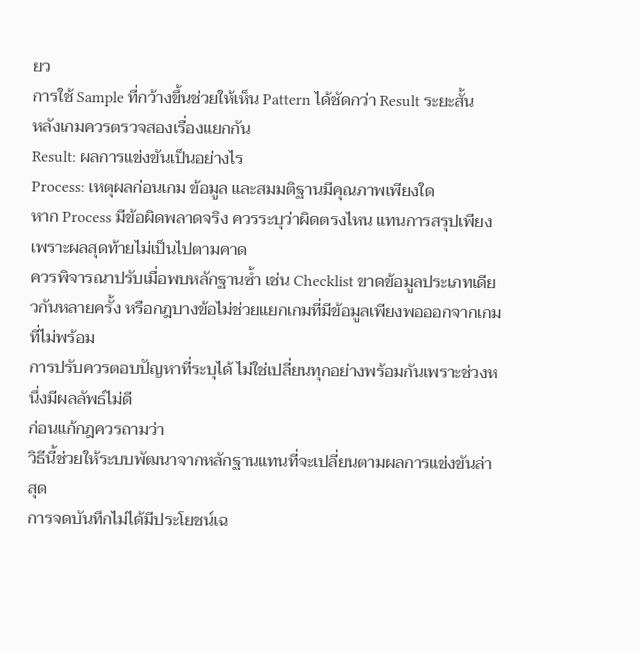ยว
การใช้ Sample ที่กว้างขึ้นช่วยให้เห็น Pattern ได้ชัดกว่า Result ระยะสั้น
หลังเกมควรตรวจสองเรื่องแยกกัน
Result: ผลการแข่งขันเป็นอย่างไร
Process: เหตุผลก่อนเกม ข้อมูล และสมมติฐานมีคุณภาพเพียงใด
หาก Process มีข้อผิดพลาดจริง ควรระบุว่าผิดตรงไหน แทนการสรุปเพียงเพราะผลสุดท้ายไม่เป็นไปตามคาด
ควรพิจารณาปรับเมื่อพบหลักฐานซ้ำ เช่น Checklist ขาดข้อมูลประเภทเดียวกันหลายครั้ง หรือกฎบางข้อไม่ช่วยแยกเกมที่มีข้อมูลเพียงพอออกจากเกมที่ไม่พร้อม
การปรับควรตอบปัญหาที่ระบุได้ ไม่ใช่เปลี่ยนทุกอย่างพร้อมกันเพราะช่วงหนึ่งมีผลลัพธ์ไม่ดี
ก่อนแก้กฎควรถามว่า
วิธีนี้ช่วยให้ระบบพัฒนาจากหลักฐานแทนที่จะเปลี่ยนตามผลการแข่งขันล่าสุด
การจดบันทึกไม่ได้มีประโยชน์เฉ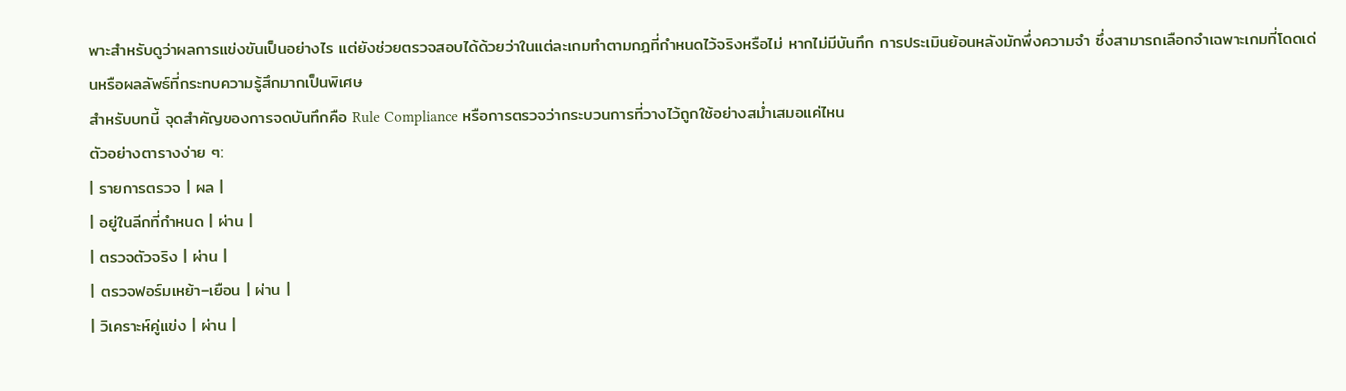พาะสำหรับดูว่าผลการแข่งขันเป็นอย่างไร แต่ยังช่วยตรวจสอบได้ด้วยว่าในแต่ละเกมทำตามกฎที่กำหนดไว้จริงหรือไม่ หากไม่มีบันทึก การประเมินย้อนหลังมักพึ่งความจำ ซึ่งสามารถเลือกจำเฉพาะเกมที่โดดเด่นหรือผลลัพธ์ที่กระทบความรู้สึกมากเป็นพิเศษ
สำหรับบทนี้ จุดสำคัญของการจดบันทึกคือ Rule Compliance หรือการตรวจว่ากระบวนการที่วางไว้ถูกใช้อย่างสม่ำเสมอแค่ไหน
ตัวอย่างตารางง่าย ๆ:
| รายการตรวจ | ผล |
| อยู่ในลีกที่กำหนด | ผ่าน |
| ตรวจตัวจริง | ผ่าน |
| ตรวจฟอร์มเหย้า–เยือน | ผ่าน |
| วิเคราะห์คู่แข่ง | ผ่าน |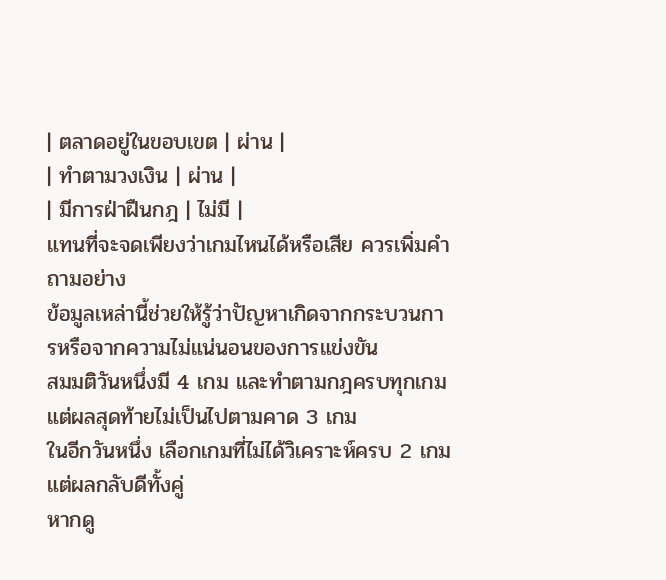| ตลาดอยู่ในขอบเขต | ผ่าน |
| ทำตามวงเงิน | ผ่าน |
| มีการฝ่าฝืนกฎ | ไม่มี |
แทนที่จะจดเพียงว่าเกมไหนได้หรือเสีย ควรเพิ่มคำถามอย่าง
ข้อมูลเหล่านี้ช่วยให้รู้ว่าปัญหาเกิดจากกระบวนการหรือจากความไม่แน่นอนของการแข่งขัน
สมมติวันหนึ่งมี 4 เกม และทำตามกฎครบทุกเกม แต่ผลสุดท้ายไม่เป็นไปตามคาด 3 เกม
ในอีกวันหนึ่ง เลือกเกมที่ไม่ได้วิเคราะห์ครบ 2 เกม แต่ผลกลับดีทั้งคู่
หากดู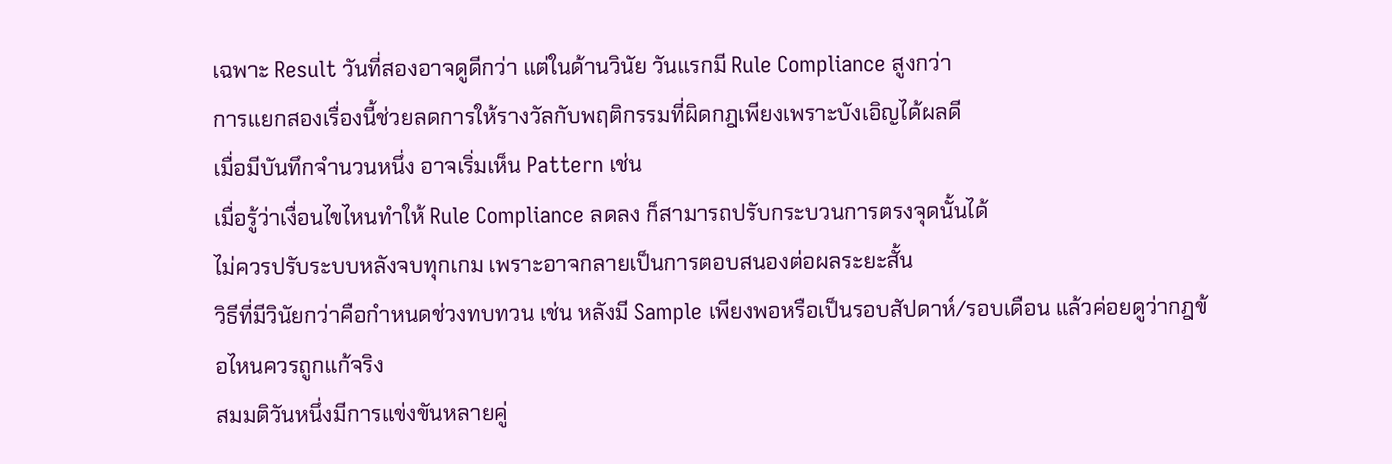เฉพาะ Result วันที่สองอาจดูดีกว่า แต่ในด้านวินัย วันแรกมี Rule Compliance สูงกว่า
การแยกสองเรื่องนี้ช่วยลดการให้รางวัลกับพฤติกรรมที่ผิดกฎเพียงเพราะบังเอิญได้ผลดี
เมื่อมีบันทึกจำนวนหนึ่ง อาจเริ่มเห็น Pattern เช่น
เมื่อรู้ว่าเงื่อนไขไหนทำให้ Rule Compliance ลดลง ก็สามารถปรับกระบวนการตรงจุดนั้นได้
ไม่ควรปรับระบบหลังจบทุกเกม เพราะอาจกลายเป็นการตอบสนองต่อผลระยะสั้น
วิธีที่มีวินัยกว่าคือกำหนดช่วงทบทวน เช่น หลังมี Sample เพียงพอหรือเป็นรอบสัปดาห์/รอบเดือน แล้วค่อยดูว่ากฎข้อไหนควรถูกแก้จริง
สมมติวันหนึ่งมีการแข่งขันหลายคู่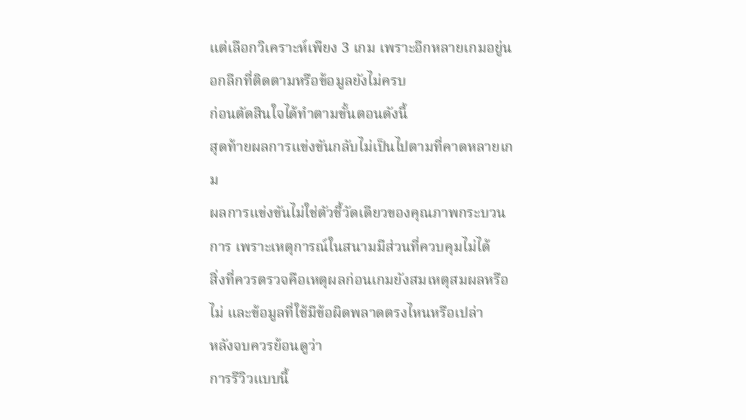แต่เลือกวิเคราะห์เพียง 3 เกม เพราะอีกหลายเกมอยู่นอกลีกที่ติดตามหรือข้อมูลยังไม่ครบ
ก่อนตัดสินใจได้ทำตามขั้นตอนดังนี้
สุดท้ายผลการแข่งขันกลับไม่เป็นไปตามที่คาดหลายเกม
ผลการแข่งขันไม่ใช่ตัวชี้วัดเดียวของคุณภาพกระบวนการ เพราะเหตุการณ์ในสนามมีส่วนที่ควบคุมไม่ได้
สิ่งที่ควรตรวจคือเหตุผลก่อนเกมยังสมเหตุสมผลหรือไม่ และข้อมูลที่ใช้มีข้อผิดพลาดตรงไหนหรือเปล่า
หลังจบควรย้อนดูว่า
การรีวิวแบบนี้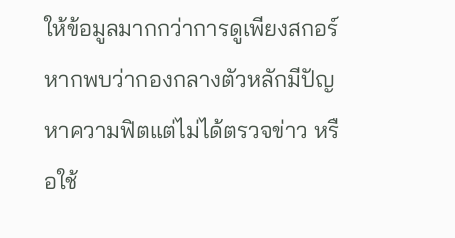ให้ข้อมูลมากกว่าการดูเพียงสกอร์
หากพบว่ากองกลางตัวหลักมีปัญหาความฟิตแต่ไม่ได้ตรวจข่าว หรือใช้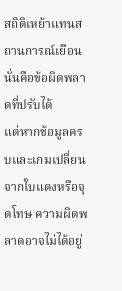สถิติเหย้าแทนสถานการณ์เยือน นั่นคือข้อผิดพลาดที่ปรับได้
แต่หากข้อมูลครบและเกมเปลี่ยนจากใบแดงหรือจุดโทษ ความผิดพลาดอาจไม่ได้อยู่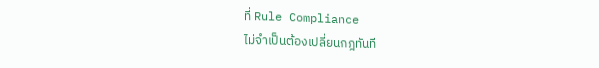ที่ Rule Compliance
ไม่จำเป็นต้องเปลี่ยนกฎทันที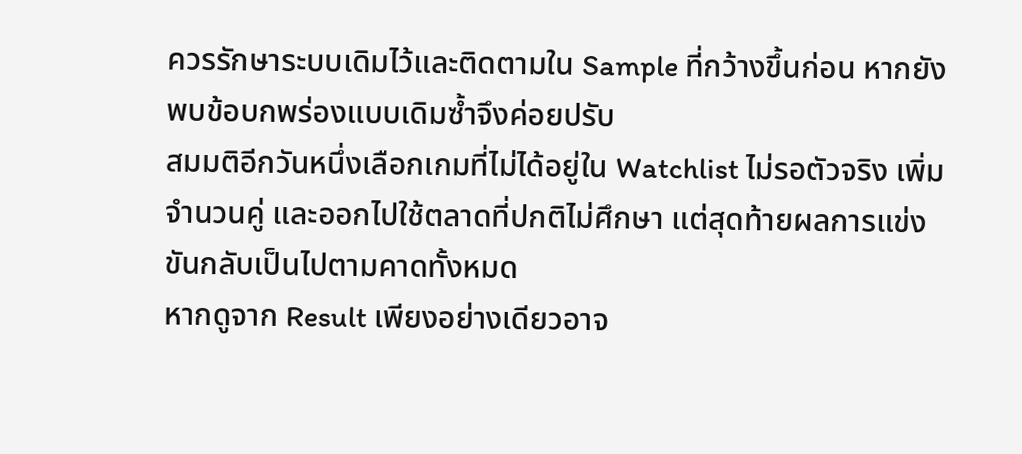ควรรักษาระบบเดิมไว้และติดตามใน Sample ที่กว้างขึ้นก่อน หากยังพบข้อบกพร่องแบบเดิมซ้ำจึงค่อยปรับ
สมมติอีกวันหนึ่งเลือกเกมที่ไม่ได้อยู่ใน Watchlist ไม่รอตัวจริง เพิ่มจำนวนคู่ และออกไปใช้ตลาดที่ปกติไม่ศึกษา แต่สุดท้ายผลการแข่งขันกลับเป็นไปตามคาดทั้งหมด
หากดูจาก Result เพียงอย่างเดียวอาจ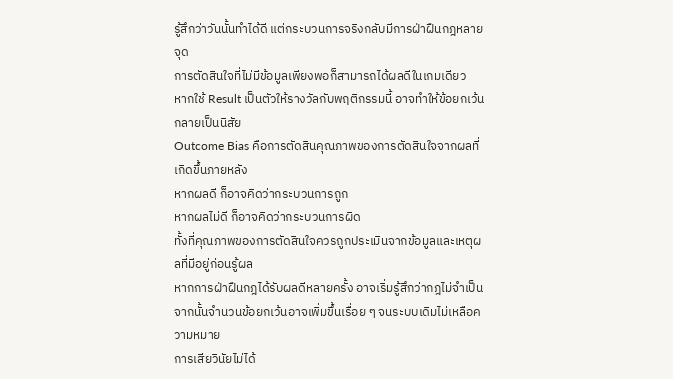รู้สึกว่าวันนั้นทำได้ดี แต่กระบวนการจริงกลับมีการฝ่าฝืนกฎหลายจุด
การตัดสินใจที่ไม่มีข้อมูลเพียงพอก็สามารถได้ผลดีในเกมเดียว
หากใช้ Result เป็นตัวให้รางวัลกับพฤติกรรมนี้ อาจทำให้ข้อยกเว้นกลายเป็นนิสัย
Outcome Bias คือการตัดสินคุณภาพของการตัดสินใจจากผลที่เกิดขึ้นภายหลัง
หากผลดี ก็อาจคิดว่ากระบวนการถูก
หากผลไม่ดี ก็อาจคิดว่ากระบวนการผิด
ทั้งที่คุณภาพของการตัดสินใจควรถูกประเมินจากข้อมูลและเหตุผลที่มีอยู่ก่อนรู้ผล
หากการฝ่าฝืนกฎได้รับผลดีหลายครั้ง อาจเริ่มรู้สึกว่ากฎไม่จำเป็น
จากนั้นจำนวนข้อยกเว้นอาจเพิ่มขึ้นเรื่อย ๆ จนระบบเดิมไม่เหลือความหมาย
การเสียวินัยไม่ได้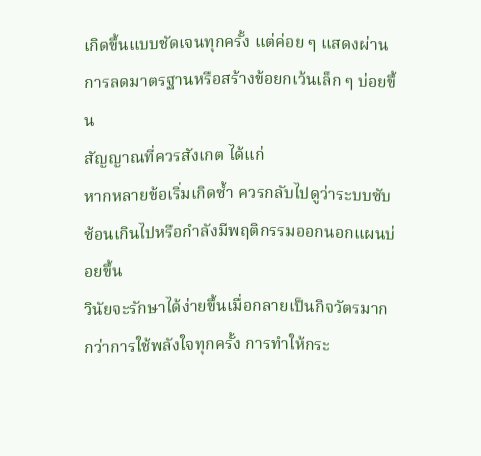เกิดขึ้นแบบชัดเจนทุกครั้ง แต่ค่อย ๆ แสดงผ่านการลดมาตรฐานหรือสร้างข้อยกเว้นเล็ก ๆ บ่อยขึ้น
สัญญาณที่ควรสังเกต ได้แก่
หากหลายข้อเริ่มเกิดซ้ำ ควรกลับไปดูว่าระบบซับซ้อนเกินไปหรือกำลังมีพฤติกรรมออกนอกแผนบ่อยขึ้น
วินัยจะรักษาได้ง่ายขึ้นเมื่อกลายเป็นกิจวัตรมากกว่าการใช้พลังใจทุกครั้ง การทำให้กระ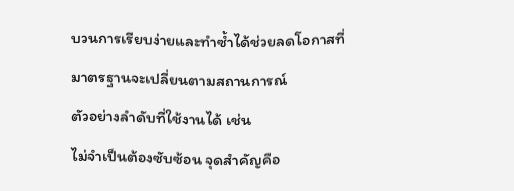บวนการเรียบง่ายและทำซ้ำได้ช่วยลดโอกาสที่มาตรฐานจะเปลี่ยนตามสถานการณ์
ตัวอย่างลำดับที่ใช้งานได้ เช่น
ไม่จำเป็นต้องซับซ้อน จุดสำคัญคือ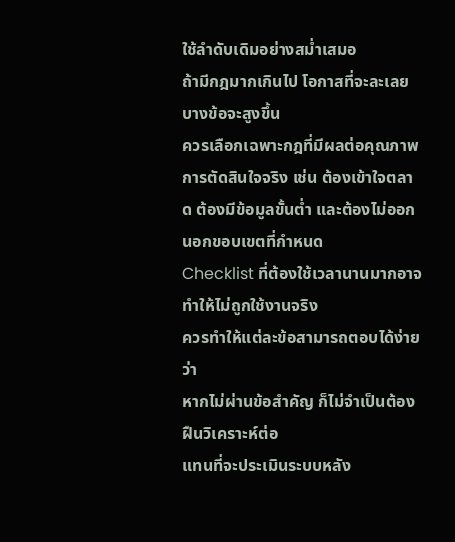ใช้ลำดับเดิมอย่างสม่ำเสมอ
ถ้ามีกฎมากเกินไป โอกาสที่จะละเลยบางข้อจะสูงขึ้น
ควรเลือกเฉพาะกฎที่มีผลต่อคุณภาพการตัดสินใจจริง เช่น ต้องเข้าใจตลาด ต้องมีข้อมูลขั้นต่ำ และต้องไม่ออกนอกขอบเขตที่กำหนด
Checklist ที่ต้องใช้เวลานานมากอาจทำให้ไม่ถูกใช้งานจริง
ควรทำให้แต่ละข้อสามารถตอบได้ง่ายว่า
หากไม่ผ่านข้อสำคัญ ก็ไม่จำเป็นต้องฝืนวิเคราะห์ต่อ
แทนที่จะประเมินระบบหลัง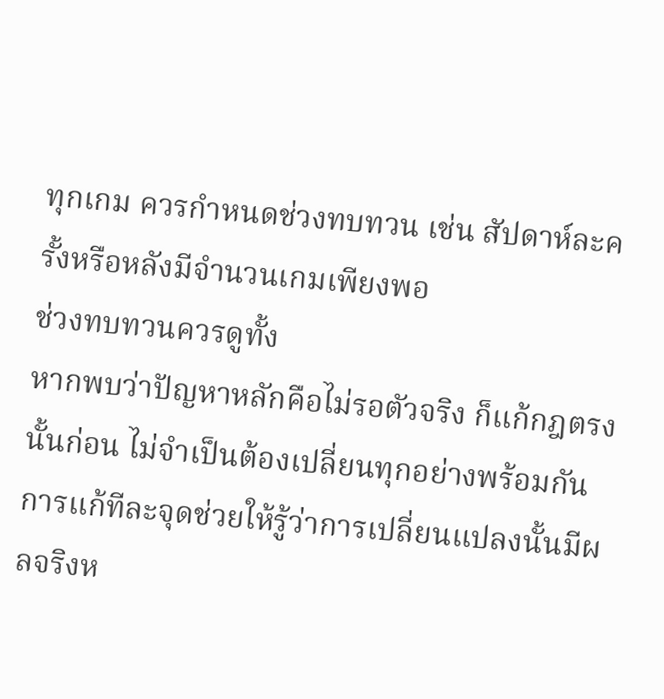ทุกเกม ควรกำหนดช่วงทบทวน เช่น สัปดาห์ละครั้งหรือหลังมีจำนวนเกมเพียงพอ
ช่วงทบทวนควรดูทั้ง
หากพบว่าปัญหาหลักคือไม่รอตัวจริง ก็แก้กฎตรงนั้นก่อน ไม่จำเป็นต้องเปลี่ยนทุกอย่างพร้อมกัน
การแก้ทีละจุดช่วยให้รู้ว่าการเปลี่ยนแปลงนั้นมีผลจริงห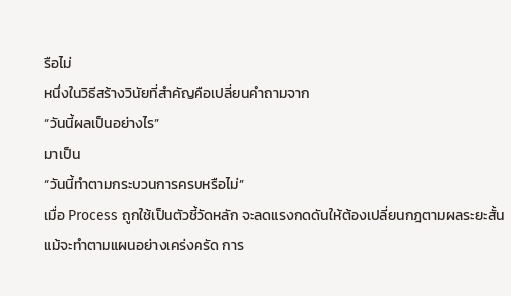รือไม่
หนึ่งในวิธีสร้างวินัยที่สำคัญคือเปลี่ยนคำถามจาก
“วันนี้ผลเป็นอย่างไร”
มาเป็น
“วันนี้ทำตามกระบวนการครบหรือไม่”
เมื่อ Process ถูกใช้เป็นตัวชี้วัดหลัก จะลดแรงกดดันให้ต้องเปลี่ยนกฎตามผลระยะสั้น
แม้จะทำตามแผนอย่างเคร่งครัด การ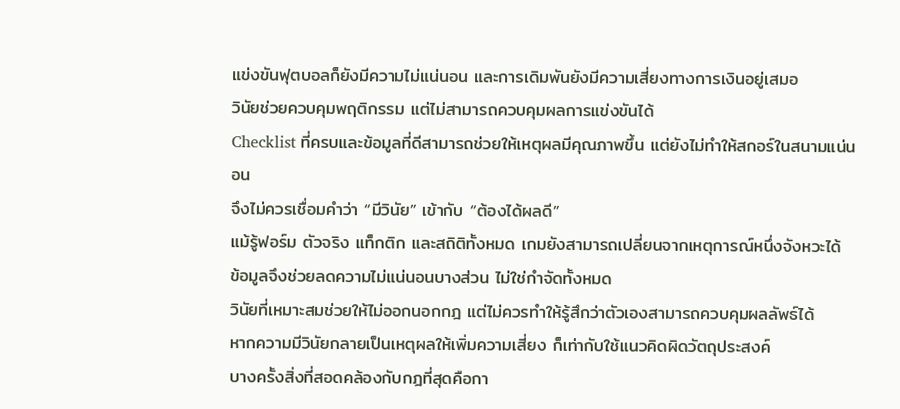แข่งขันฟุตบอลก็ยังมีความไม่แน่นอน และการเดิมพันยังมีความเสี่ยงทางการเงินอยู่เสมอ
วินัยช่วยควบคุมพฤติกรรม แต่ไม่สามารถควบคุมผลการแข่งขันได้
Checklist ที่ครบและข้อมูลที่ดีสามารถช่วยให้เหตุผลมีคุณภาพขึ้น แต่ยังไม่ทำให้สกอร์ในสนามแน่นอน
จึงไม่ควรเชื่อมคำว่า “มีวินัย” เข้ากับ “ต้องได้ผลดี”
แม้รู้ฟอร์ม ตัวจริง แท็กติก และสถิติทั้งหมด เกมยังสามารถเปลี่ยนจากเหตุการณ์หนึ่งจังหวะได้
ข้อมูลจึงช่วยลดความไม่แน่นอนบางส่วน ไม่ใช่กำจัดทั้งหมด
วินัยที่เหมาะสมช่วยให้ไม่ออกนอกกฎ แต่ไม่ควรทำให้รู้สึกว่าตัวเองสามารถควบคุมผลลัพธ์ได้
หากความมีวินัยกลายเป็นเหตุผลให้เพิ่มความเสี่ยง ก็เท่ากับใช้แนวคิดผิดวัตถุประสงค์
บางครั้งสิ่งที่สอดคล้องกับกฎที่สุดคือกา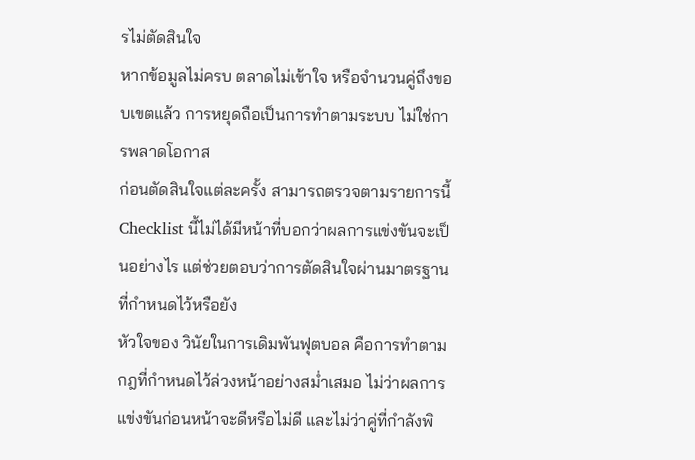รไม่ตัดสินใจ
หากข้อมูลไม่ครบ ตลาดไม่เข้าใจ หรือจำนวนคู่ถึงขอบเขตแล้ว การหยุดถือเป็นการทำตามระบบ ไม่ใช่การพลาดโอกาส
ก่อนตัดสินใจแต่ละครั้ง สามารถตรวจตามรายการนี้
Checklist นี้ไม่ได้มีหน้าที่บอกว่าผลการแข่งขันจะเป็นอย่างไร แต่ช่วยตอบว่าการตัดสินใจผ่านมาตรฐานที่กำหนดไว้หรือยัง
หัวใจของ วินัยในการเดิมพันฟุตบอล คือการทำตามกฎที่กำหนดไว้ล่วงหน้าอย่างสม่ำเสมอ ไม่ว่าผลการแข่งขันก่อนหน้าจะดีหรือไม่ดี และไม่ว่าคู่ที่กำลังพิ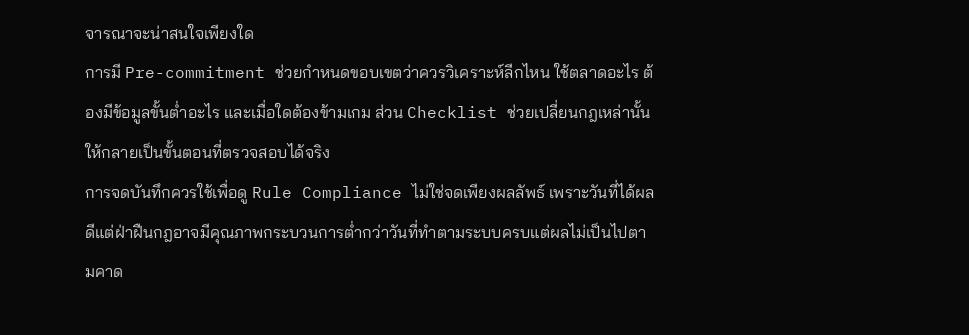จารณาจะน่าสนใจเพียงใด
การมี Pre-commitment ช่วยกำหนดขอบเขตว่าควรวิเคราะห์ลีกไหน ใช้ตลาดอะไร ต้องมีข้อมูลขั้นต่ำอะไร และเมื่อใดต้องข้ามเกม ส่วน Checklist ช่วยเปลี่ยนกฎเหล่านั้นให้กลายเป็นขั้นตอนที่ตรวจสอบได้จริง
การจดบันทึกควรใช้เพื่อดู Rule Compliance ไม่ใช่จดเพียงผลลัพธ์ เพราะวันที่ได้ผลดีแต่ฝ่าฝืนกฎอาจมีคุณภาพกระบวนการต่ำกว่าวันที่ทำตามระบบครบแต่ผลไม่เป็นไปตามคาด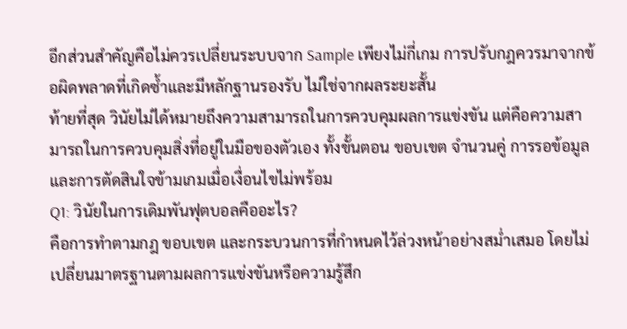อีกส่วนสำคัญคือไม่ควรเปลี่ยนระบบจาก Sample เพียงไม่กี่เกม การปรับกฎควรมาจากข้อผิดพลาดที่เกิดซ้ำและมีหลักฐานรองรับ ไม่ใช่จากผลระยะสั้น
ท้ายที่สุด วินัยไม่ได้หมายถึงความสามารถในการควบคุมผลการแข่งขัน แต่คือความสามารถในการควบคุมสิ่งที่อยู่ในมือของตัวเอง ทั้งขั้นตอน ขอบเขต จำนวนคู่ การรอข้อมูล และการตัดสินใจข้ามเกมเมื่อเงื่อนไขไม่พร้อม
Q1: วินัยในการเดิมพันฟุตบอลคืออะไร?
คือการทำตามกฎ ขอบเขต และกระบวนการที่กำหนดไว้ล่วงหน้าอย่างสม่ำเสมอ โดยไม่เปลี่ยนมาตรฐานตามผลการแข่งขันหรือความรู้สึก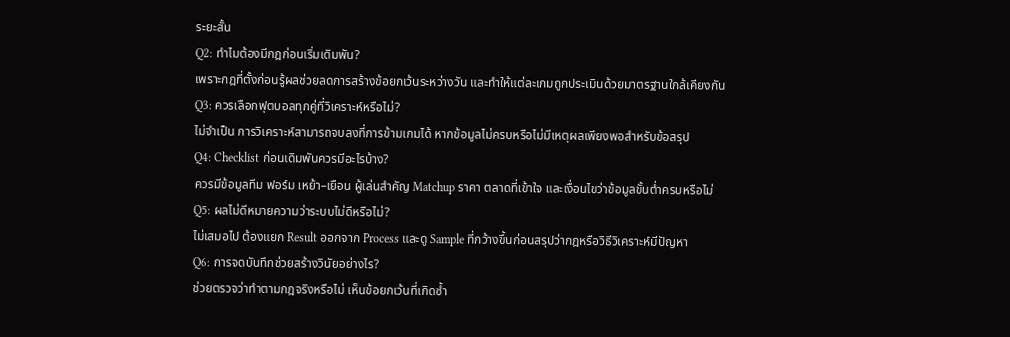ระยะสั้น
Q2: ทำไมต้องมีกฎก่อนเริ่มเดิมพัน?
เพราะกฎที่ตั้งก่อนรู้ผลช่วยลดการสร้างข้อยกเว้นระหว่างวัน และทำให้แต่ละเกมถูกประเมินด้วยมาตรฐานใกล้เคียงกัน
Q3: ควรเลือกฟุตบอลทุกคู่ที่วิเคราะห์หรือไม่?
ไม่จำเป็น การวิเคราะห์สามารถจบลงที่การข้ามเกมได้ หากข้อมูลไม่ครบหรือไม่มีเหตุผลเพียงพอสำหรับข้อสรุป
Q4: Checklist ก่อนเดิมพันควรมีอะไรบ้าง?
ควรมีข้อมูลทีม ฟอร์ม เหย้า–เยือน ผู้เล่นสำคัญ Matchup ราคา ตลาดที่เข้าใจ และเงื่อนไขว่าข้อมูลขั้นต่ำครบหรือไม่
Q5: ผลไม่ดีหมายความว่าระบบไม่ดีหรือไม่?
ไม่เสมอไป ต้องแยก Result ออกจาก Process และดู Sample ที่กว้างขึ้นก่อนสรุปว่ากฎหรือวิธีวิเคราะห์มีปัญหา
Q6: การจดบันทึกช่วยสร้างวินัยอย่างไร?
ช่วยตรวจว่าทำตามกฎจริงหรือไม่ เห็นข้อยกเว้นที่เกิดซ้ำ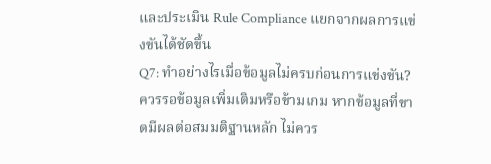และประเมิน Rule Compliance แยกจากผลการแข่งขันได้ชัดขึ้น
Q7: ทำอย่างไรเมื่อข้อมูลไม่ครบก่อนการแข่งขัน?
ควรรอข้อมูลเพิ่มเติมหรือข้ามเกม หากข้อมูลที่ขาดมีผลต่อสมมติฐานหลัก ไม่ควร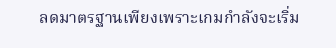ลดมาตรฐานเพียงเพราะเกมกำลังจะเริ่ม